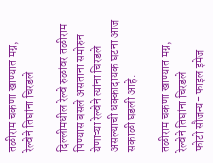तळीराम चकणा खाण्यात मग्न, रेल्वेने तिघांना चिरडले

दिल्लीमधील रेल्वे रुळांवर तळीराम पिण्यास बसले असताना समोरुन येणाऱ्या रेल्वेने त्यांना चिरडले असल्याची धक्कादायक घटना आज सकाळी घडली आहे.

तळीराम चकणा खाण्यात मग्न, रेल्वेने तिघांना चिरडले
फोटो सौजन्य- फाइल इमेज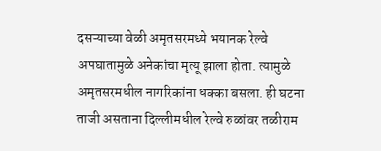दसऱ्याच्या वेळी अमृतसरमध्ये भयानक रेल्वे अपघातामुळे अनेकांचा मृत्यू झाला होता. त्यामुळे अमृतसरमधील नागरिकांना धक्का बसला. ही घटना ताजी असताना दिल्लीमधील रेल्वे रुळांवर तळीराम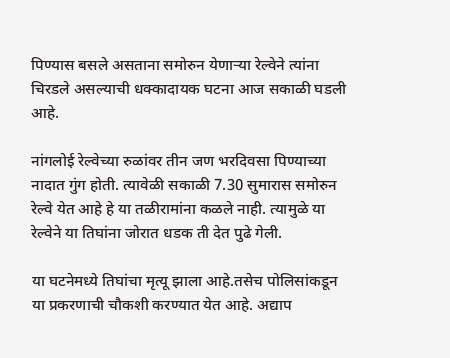पिण्यास बसले असताना समोरुन येणाऱ्या रेल्वेने त्यांना चिरडले असल्याची धक्कादायक घटना आज सकाळी घडली आहे.

नांगलोई रेल्वेच्या रुळांवर तीन जण भरदिवसा पिण्याच्या नादात गुंग होती. त्यावेळी सकाळी 7.30 सुमारास समोरुन रेल्वे येत आहे हे या तळीरामांना कळले नाही. त्यामुळे या रेल्वेने या तिघांना जोरात धडक ती देत पुढे गेली.

या घटनेमध्ये तिघांचा मृत्यू झाला आहे.तसेच पोलिसांकडून या प्रकरणाची चौकशी करण्यात येत आहे. अद्याप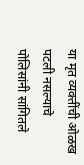या मृत व्यक्तींची ओळख पटली नसल्याचे पोलिसांनी सांगितले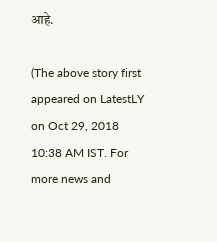आहे.

(The above story first appeared on LatestLY on Oct 29, 2018 10:38 AM IST. For more news and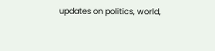updates on politics, world,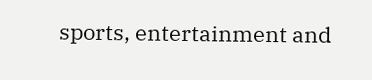sports, entertainment and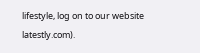lifestyle, log on to our website latestly.com).